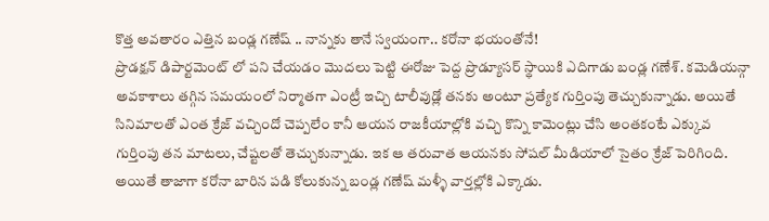కొత్త అవతారం ఎత్తిన బండ్ల గణేష్ .. నాన్నకు తానే స్వయంగా.. కరోనా భయంతోనే!
ప్రొడక్షన్ డిపార్టమెంట్ లో పని చేయడం మొదలు పెట్టి ఈరోజు పెద్ద ప్రొడ్యూసర్ స్థాయికి ఎదిగాడు బండ్ల గణేశ్. కమెడియన్గా అవకాశాలు తగ్గిన సమయంలో నిర్మాతగా ఎంట్రీ ఇచ్చి టాలీవుడ్లో తనకు అంటూ ప్రత్యేక గుర్తింపు తెచ్చుకున్నాడు. అయితే సినిమాలతో ఎంత క్రేజ్ వచ్చిందో చెప్పలేం కానీ ఆయన రాజకీయాల్లోకి వచ్చి కొన్ని కామెంట్లు చేసి అంతకంటే ఎక్కువ గుర్తింపు తన మాటలు, చేష్టలతో తెచ్చుకున్నాడు. ఇక ఆ తరువాత ఆయనకు సోషల్ మీడియాలో సైతం క్రేజ్ పెరిగింది. అయితే తాజాగా కరోనా బారిన పడి కోలుకున్న బండ్ల గణేష్ మళ్ళీ వార్తల్లోకి ఎక్కాడు.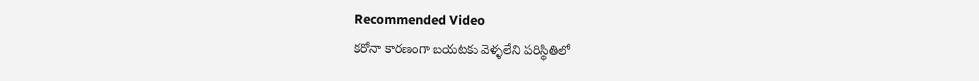Recommended Video
కరోనా కారణంగా బయటకు వెళ్ళలేని పరిస్థితిలో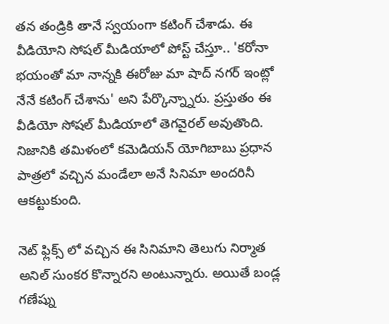తన తండ్రికి తానే స్వయంగా కటింగ్ చేశాడు. ఈ వీడియోని సోషల్ మీడియాలో పోస్ట్ చేస్తూ.. 'కరోనా భయంతో మా నాన్నకి ఈరోజు మా షాద్ నగర్ ఇంట్లో నేనే కటింగ్ చేశాను' అని పేర్కొన్న్నారు. ప్రస్తుతం ఈ వీడియో సోషల్ మీడియాలో తెగవైరల్ అవుతొంది. నిజానికి తమిళంలో కమెడియన్ యోగిబాబు ప్రధాన పాత్రలో వచ్చిన మండేలా అనే సినిమా అందరినీ ఆకట్టుకుంది.

నెట్ ఫ్లిక్స్ లో వచ్చిన ఈ సినిమాని తెలుగు నిర్మాత అనిల్ సుంకర కొన్నారని అంటున్నారు. అయితే బండ్ల గణేష్ను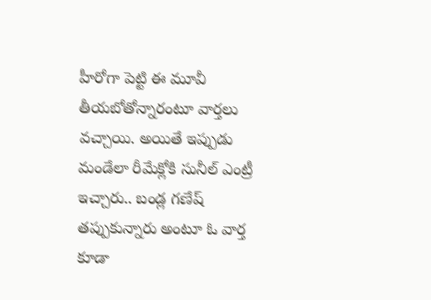హీరోగా పెట్టి ఈ మూవీ తీయబోతోన్నారంటూ వార్తలు వచ్చాయి. అయితే ఇప్పుడు మండేలా రీమేక్లోకి సునీల్ ఎంట్రీ ఇచ్చారు.. బండ్ల గణేష్ తప్పుకున్నారు అంటూ ఓ వార్త కూడా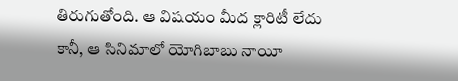తిరుగుతోంది. ఆ విషయం మీద క్లారిటీ లేదు కానీ, ఆ సినిమాలో యోగిబాబు నాయీ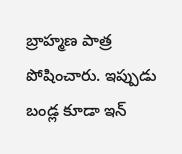బ్రాహ్మణ పాత్ర పోషించారు. ఇప్పుడు బండ్ల కూడా ఇన్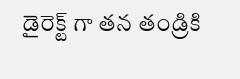డైరెక్ట్ గా తన తండ్రికి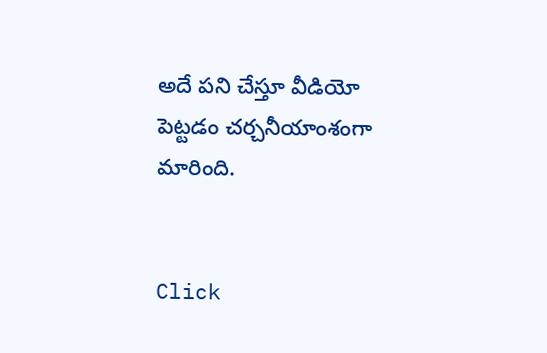అదే పని చేస్తూ వీడియో పెట్టడం చర్చనీయాంశంగా మారింది.


Click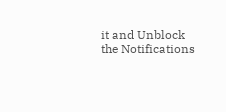it and Unblock the Notifications